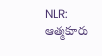NLR: ఆత్మకూరు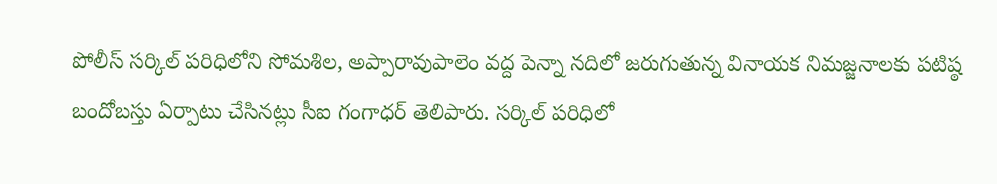పోలీస్ సర్కిల్ పరిధిలోని సోమశిల, అప్పారావుపాలెం వద్ద పెన్నా నదిలో జరుగుతున్న వినాయక నిమజ్జనాలకు పటిష్ఠ బందోబస్తు ఏర్పాటు చేసినట్లు సీఐ గంగాధర్ తెలిపారు. సర్కిల్ పరిధిలో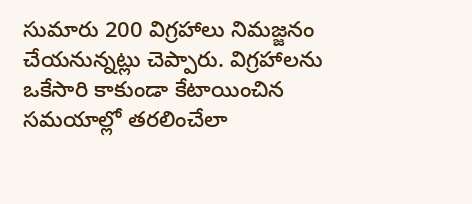సుమారు 200 విగ్రహాలు నిమజ్జనం చేయనున్నట్లు చెప్పారు. విగ్రహాలను ఒకేసారి కాకుండా కేటాయించిన సమయాల్లో తరలించేలా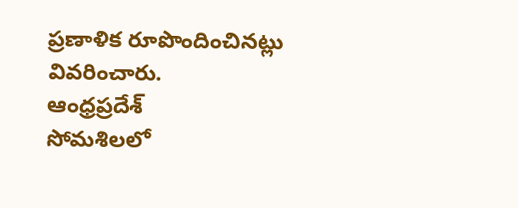ప్రణాళిక రూపొందించినట్లు వివరించారు.
ఆంధ్రప్రదేశ్
సోమశిలలో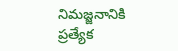నిమజ్జనానికి ప్రత్యేక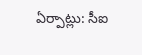ఏర్పాట్లు: సీఐ